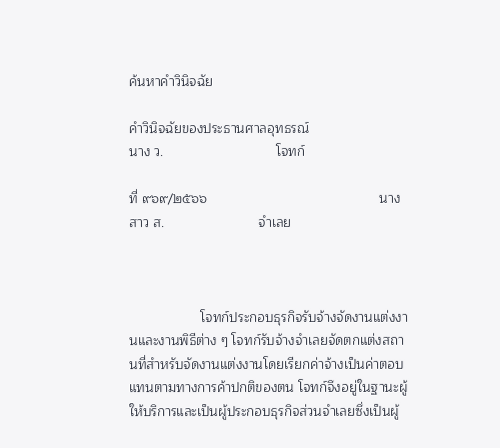ค้นหาคำวินิจฉัย

คำวินิจฉัยของประธานศาลอุทธรณ์                       นาง ว.                              โจทก์

ที่ ๙๖๙/๒๕๖๖                                              นางสาว ส.                         จำเลย



                   โจทก์ประกอบธุรกิจรับจ้างจัดงานแต่งงานและงานพิธีต่าง ๆ โจทก์รับจ้างจำเลยจัดตกแต่งสถานที่สำหรับจัดงานแต่งงานโดยเรียกค่าจ้างเป็นค่าตอบแทนตามทางการค้าปกติของตน โจทก์จึงอยู่ในฐานะผู้ให้บริการและเป็นผู้ประกอบธุรกิจส่วนจำเลยซึ่งเป็นผู้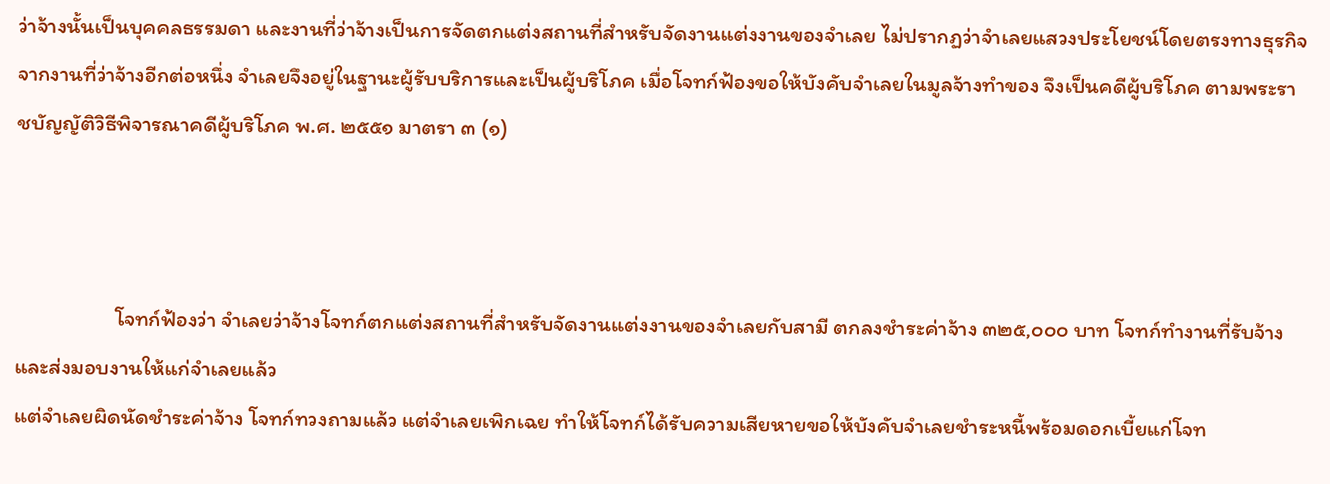ว่าจ้างนั้นเป็นบุคคลธรรมดา และงานที่ว่าจ้างเป็นการจัดตกแต่งสถานที่สำหรับจัดงานแต่งงานของจำเลย ไม่ปรากฏว่าจำเลยแสวงประโยชน์โดยตรงทางธุรกิจจากงานที่ว่าจ้างอีกต่อหนึ่ง จำเลยจึงอยู่ในฐานะผู้รับบริการและเป็นผู้บริโภค เมื่อโจทก์ฟ้องขอให้บังคับจำเลยในมูลจ้างทำของ จึงเป็นคดีผู้บริโภค ตามพระราชบัญญัติวิธีพิจารณาคดีผู้บริโภค พ.ศ. ๒๕๕๑ มาตรา ๓ (๑)



                    โจทก์ฟ้องว่า จำเลยว่าจ้างโจทก์ตกแต่งสถานที่สำหรับจัดงานแต่งงานของจำเลยกับสามี ตกลงชำระค่าจ้าง ๓๒๕,๐๐๐ บาท โจทก์ทำงานที่รับจ้างและส่งมอบงานให้แก่จำเลยแล้ว
แต่จำเลยผิดนัดชำระค่าจ้าง โจทก์ทวงถามแล้ว แต่จำเลยเพิกเฉย ทำให้โจทก์ได้รับความเสียหายขอให้บังคับจำเลยชำระหนี้พร้อมดอกเบี้ยแก่โจท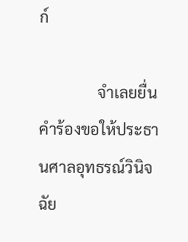ก์

               จำเลยยื่นคำร้องขอให้ประธานศาลอุทธรณ์วินิจฉัย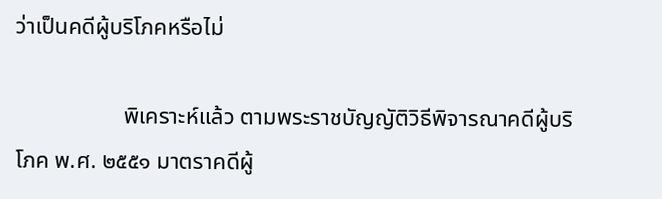ว่าเป็นคดีผู้บริโภคหรือไม่

                   พิเคราะห์แล้ว ตามพระราชบัญญัติวิธีพิจารณาคดีผู้บริโภค พ.ศ. ๒๕๕๑ มาตราคดีผู้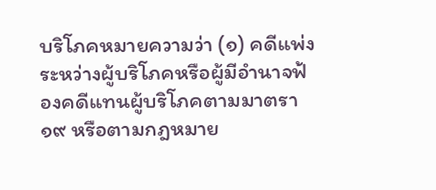บริโภคหมายความว่า (๑) คดีแพ่งระหว่างผู้บริโภคหรือผู้มีอำนาจฟ้องคดีแทนผู้บริโภคตามมาตรา ๑๙ หรือตามกฎหมาย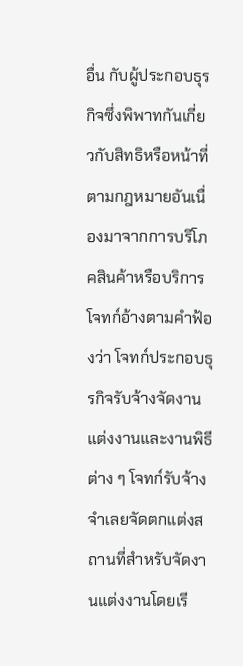อื่น กับผู้ประกอบธุรกิจซึ่งพิพาทกันเกี่ยวกับสิทธิหรือหน้าที่ตามกฎหมายอันเนื่องมาจากการบริโภคสินค้าหรือบริการ โจทก์อ้างตามคำฟ้องว่า โจทก์ประกอบธุรกิจรับจ้างจัดงานแต่งงานและงานพิธีต่าง ๆ โจทก์รับจ้างจำเลยจัดตกแต่งสถานที่สำหรับจัดงานแต่งงานโดยเรี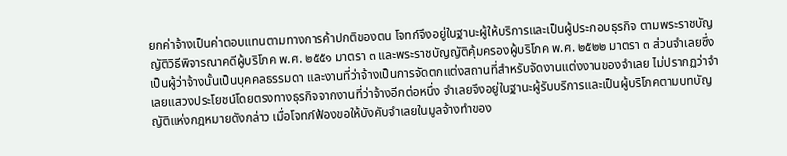ยกค่าจ้างเป็นค่าตอบแทนตามทางการค้าปกติของตน โจทก์จึงอยู่ในฐานะผู้ให้บริการและเป็นผู้ประกอบธุรกิจ ตามพระราชบัญญัติวิธีพิจารณาคดีผู้บริโภค พ.ศ. ๒๕๕๑ มาตรา ๓ และพระราชบัญญัติคุ้มครองผู้บริโภค พ.ศ. ๒๕๒๒ มาตรา ๓ ส่วนจำเลยซึ่งเป็นผู้ว่าจ้างนั้นเป็นบุคคลธรรมดา และงานที่ว่าจ้างเป็นการจัดตกแต่งสถานที่สำหรับจัดงานแต่งงานของจำเลย ไม่ปรากฏว่าจำเลยแสวงประโยชน์โดยตรงทางธุรกิจจากงานที่ว่าจ้างอีกต่อหนึ่ง จำเลยจึงอยู่ในฐานะผู้รับบริการและเป็นผู้บริโภคตามบทบัญญัติแห่งกฎหมายดังกล่าว เมื่อโจทก์ฟ้องขอให้บังคับจำเลยในมูลจ้างทำของ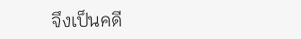จึงเป็นคดี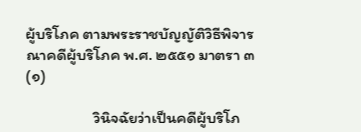ผู้บริโภค ตามพระราชบัญญัติวิธีพิจารณาคดีผู้บริโภค พ.ศ. ๒๕๕๑ มาตรา ๓ (๑)

                   วินิจฉัยว่าเป็นคดีผู้บริโภ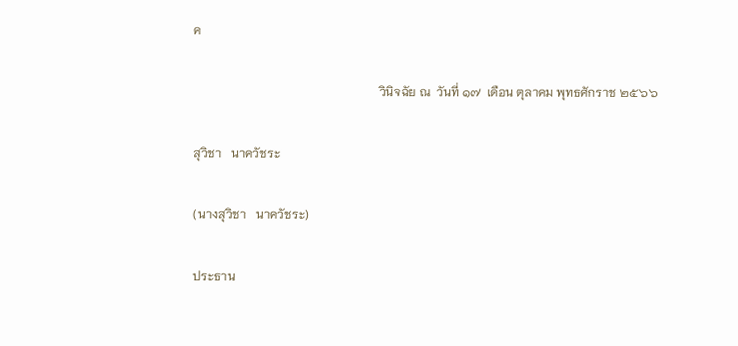ค

                                                            วินิจฉัย ณ  วันที่ ๑๗  เดือน ตุลาคม พุทธศักราช ๒๕๖๖

สุวิชา   นาควัชระ

(นางสุวิชา   นาควัชระ)

ประธาน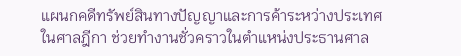แผนกคดีทรัพย์สินทางปัญญาและการค้าระหว่างประเทศในศาลฎีกา ช่วยทำงานชั่วคราวในตำแหน่งประธานศาล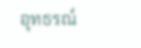อุทธรณ์